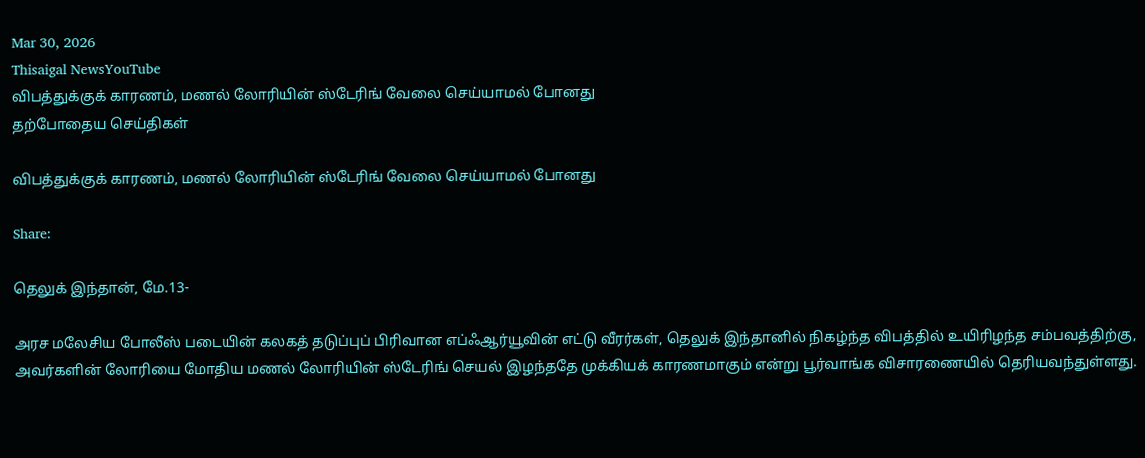Mar 30, 2026
Thisaigal NewsYouTube
விபத்துக்குக் காரணம், மணல் லோரியின் ஸ்டேரிங் வேலை செய்யாமல் போனது
தற்போதைய செய்திகள்

விபத்துக்குக் காரணம், மணல் லோரியின் ஸ்டேரிங் வேலை செய்யாமல் போனது

Share:

தெலுக் இந்தான், மே.13-

அரச மலேசிய போலீஸ் படையின் கலகத் தடுப்புப் பிரிவான எப்ஃஆர்யூவின் எட்டு வீரர்கள், தெலுக் இந்தானில் நிகழ்ந்த விபத்தில் உயிரிழந்த சம்பவத்திற்கு, அவர்களின் லோரியை மோதிய மணல் லோரியின் ஸ்டேரிங் செயல் இழந்ததே முக்கியக் காரணமாகும் என்று பூர்வாங்க விசாரணையில் தெரியவந்துள்ளது.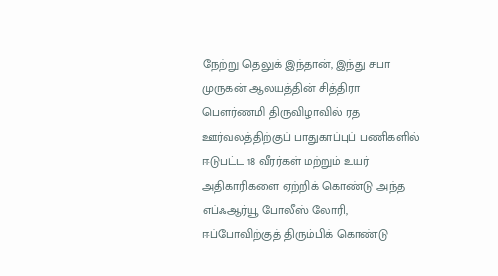நேற்று தெலுக் இந்தான், இந்து சபா முருகன் ஆலயத்தின் சித்திரா பெளர்ணமி திருவிழாவில் ரத ஊர்வலத்திற்குப் பாதுகாப்புப் பணிகளில் ஈடுபட்ட 18 வீரர்கள் மற்றும் உயர் அதிகாரிகளை ஏற்றிக் கொண்டு அந்த எப்ஃஆர்யூ போலீஸ் லோரி, ஈப்போவிற்குத் திரும்பிக் கொண்டு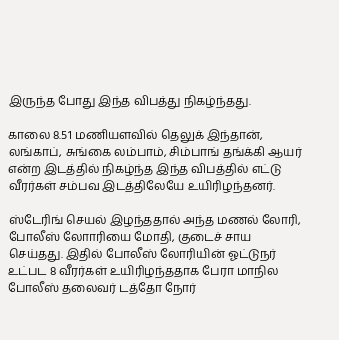இருந்த போது இந்த விபத்து நிகழ்ந்தது.

காலை 8.51 மணியளவில் தெலுக் இந்தான், லங்காப், சுங்கை லம்பாம், சிம்பாங் தங்க்கி ஆயர் என்ற இடத்தில் நிகழ்ந்த இந்த விபத்தில் எட்டு வீரர்கள் சம்பவ இடத்திலேயே உயிரிழந்தனர்.

ஸ்டேரிங் செயல் இழந்ததால் அந்த மணல் லோரி, போலீஸ் லோாரியை மோதி, குடைச் சாய செய்தது. இதில் போலீஸ் லோரியின் ஓட்டுநர் உட்பட 8 வீரர்கள் உயிரிழந்ததாக பேரா மாநில போலீஸ் தலைவர் டத்தோ நோர்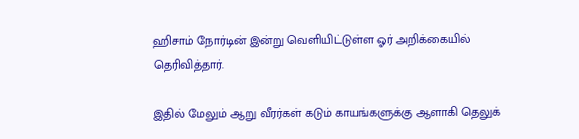ஹிசாம் நோர்டின் இன்று வெளியிட்டுள்ள ஓர் அறிக்கையில் தெரிவித்தார்.

இதில் மேலும் ஆறு வீரர்கள் கடும் காயங்களுக்கு ஆளாகி தெலுக்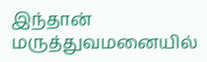இந்தான் மருத்துவமனையில்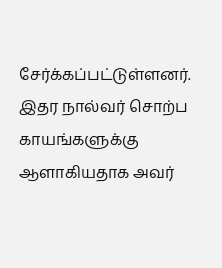சேர்க்கப்பட்டுள்ளனர். இதர நால்வர் சொற்ப காயங்களுக்கு ஆளாகியதாக அவர்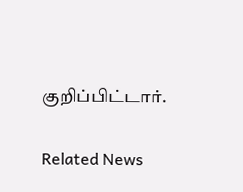குறிப்பிட்டார்.

Related News